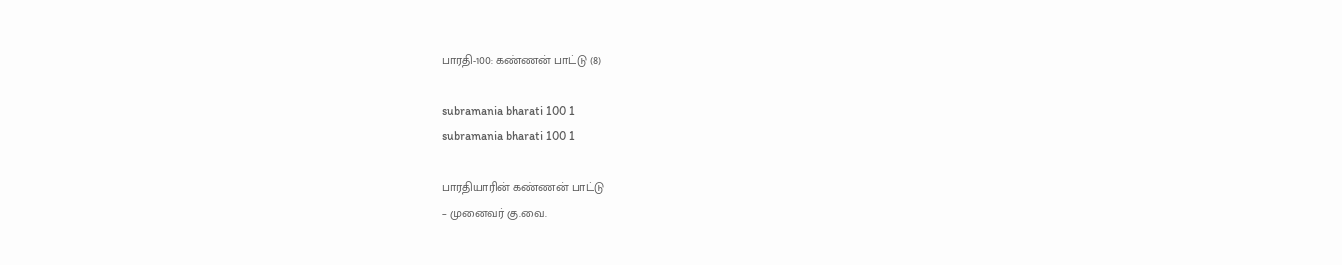பாரதி-100: கண்ணன் பாட்டு (8)

subramania bharati 100 1
subramania bharati 100 1

பாரதியாரின் கண்ணன் பாட்டு
– முனைவர் கு.வை.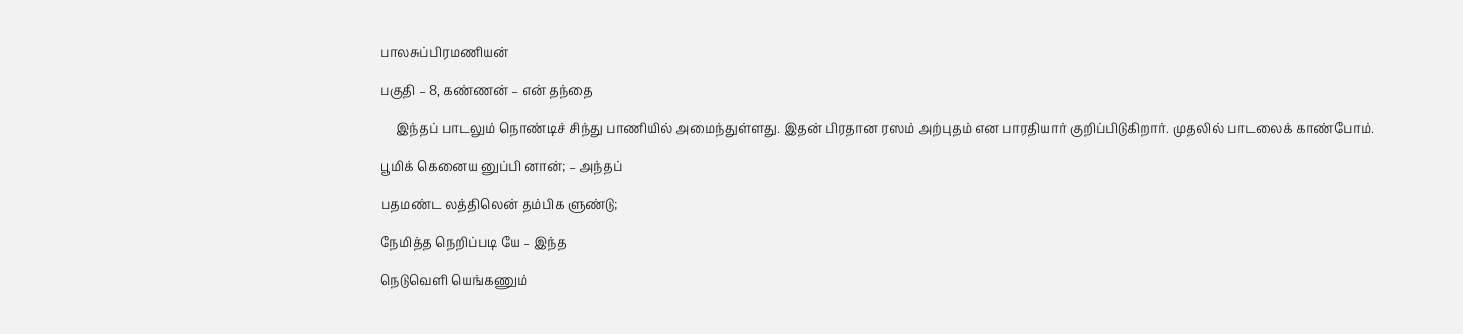பாலசுப்பிரமணியன்

பகுதி – 8, கண்ணன் – என் தந்தை

     இந்தப் பாடலும் நொண்டிச் சிந்து பாணியில் அமைந்துள்ளது. இதன் பிரதான ரஸம் அற்புதம் என பாரதியார் குறிப்பிடுகிறார். முதலில் பாடலைக் காண்போம்.

பூமிக் கெனைய னுப்பி னான்; – அந்தப்

பதமண்ட லத்திலென் தம்பிக ளுண்டு;

நேமித்த நெறிப்படி யே – இந்த

நெடுவெளி யெங்கணும்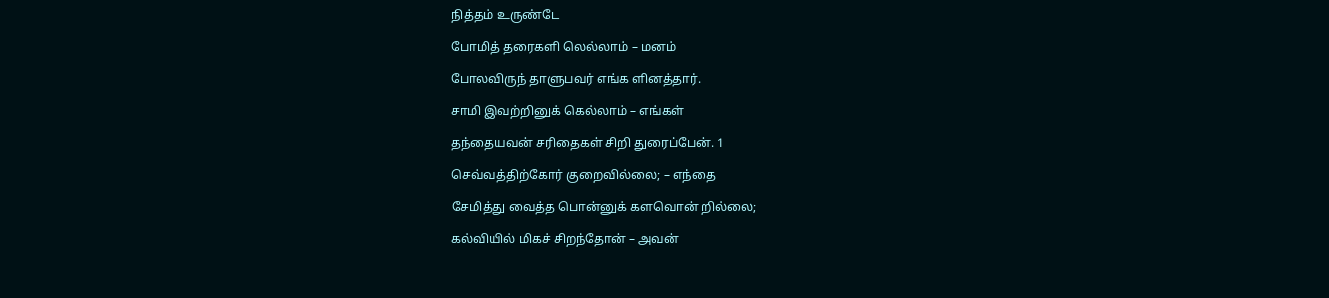நித்தம் உருண்டே

போமித் தரைகளி லெல்லாம் – மனம்

போலவிருந் தாளுபவர் எங்க ளினத்தார்.

சாமி இவற்றினுக் கெல்லாம் – எங்கள்

தந்தையவன் சரிதைகள் சிறி துரைப்பேன். 1

செவ்வத்திற்கோர் குறைவில்லை; – எந்தை

சேமித்து வைத்த பொன்னுக் களவொன் றில்லை;

கல்வியில் மிகச் சிறந்தோன் – அவன்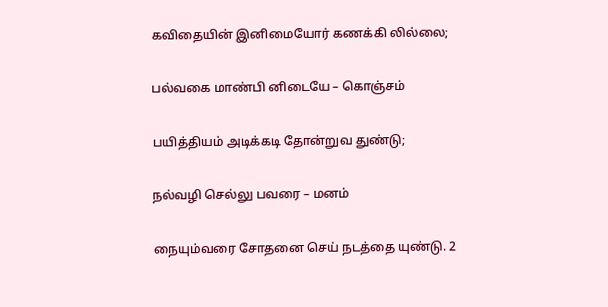கவிதையின் இனிமையோர் கணக்கி லில்லை;

பல்வகை மாண்பி னிடையே – கொஞ்சம்

பயித்தியம் அடிக்கடி தோன்றுவ துண்டு;

நல்வழி செல்லு பவரை – மனம்

நையும்வரை சோதனை செய் நடத்தை யுண்டு. 2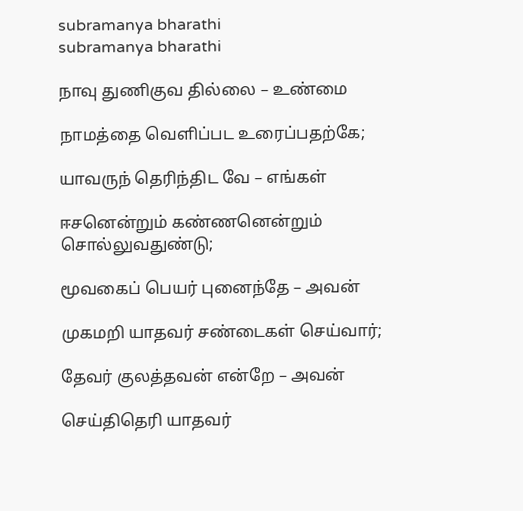subramanya bharathi
subramanya bharathi

நாவு துணிகுவ தில்லை – உண்மை

நாமத்தை வெளிப்பட உரைப்பதற்கே;

யாவருந் தெரிந்திட வே – எங்கள்

ஈசனென்றும் கண்ணனென்றும் சொல்லுவதுண்டு;

மூவகைப் பெயர் புனைந்தே – அவன்

முகமறி யாதவர் சண்டைகள் செய்வார்;

தேவர் குலத்தவன் என்றே – அவன்

செய்திதெரி யாதவர்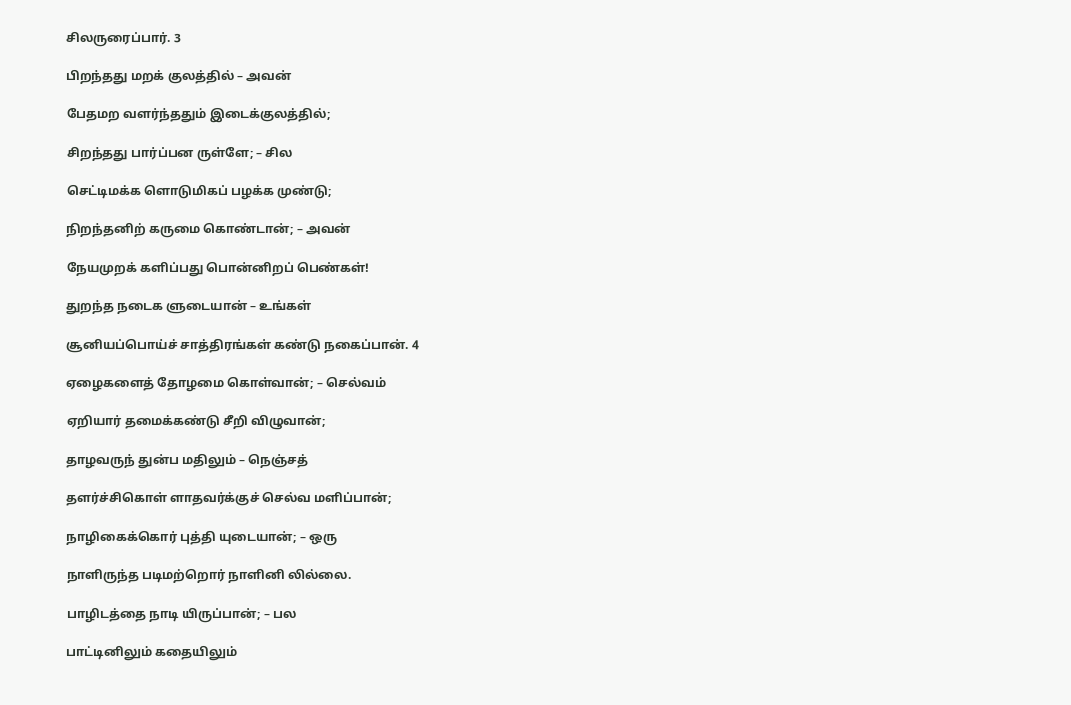சிலருரைப்பார். 3

பிறந்தது மறக் குலத்தில் – அவன்

பேதமற வளர்ந்ததும் இடைக்குலத்தில்;

சிறந்தது பார்ப்பன ருள்ளே; – சில

செட்டிமக்க ளொடுமிகப் பழக்க முண்டு;

நிறந்தனிற் கருமை கொண்டான்; – அவன்

நேயமுறக் களிப்பது பொன்னிறப் பெண்கள்!

துறந்த நடைக ளுடையான் – உங்கள்

சூனியப்பொய்ச் சாத்திரங்கள் கண்டு நகைப்பான். 4

ஏழைகளைத் தோழமை கொள்வான்; – செல்வம்

ஏறியார் தமைக்கண்டு சீறி விழுவான்;

தாழவருந் துன்ப மதிலும் – நெஞ்சத்

தளர்ச்சிகொள் ளாதவர்க்குச் செல்வ மளிப்பான்;

நாழிகைக்கொர் புத்தி யுடையான்; – ஒரு

நாளிருந்த படிமற்றொர் நாளினி லில்லை.

பாழிடத்தை நாடி யிருப்பான்; – பல

பாட்டினிலும் கதையிலும்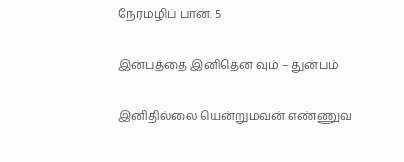நேரமழிப் பான். 5

இன்பத்தை இனிதென வும் – துன்பம்

இனிதில்லை யென்றுமவன் எண்ணுவ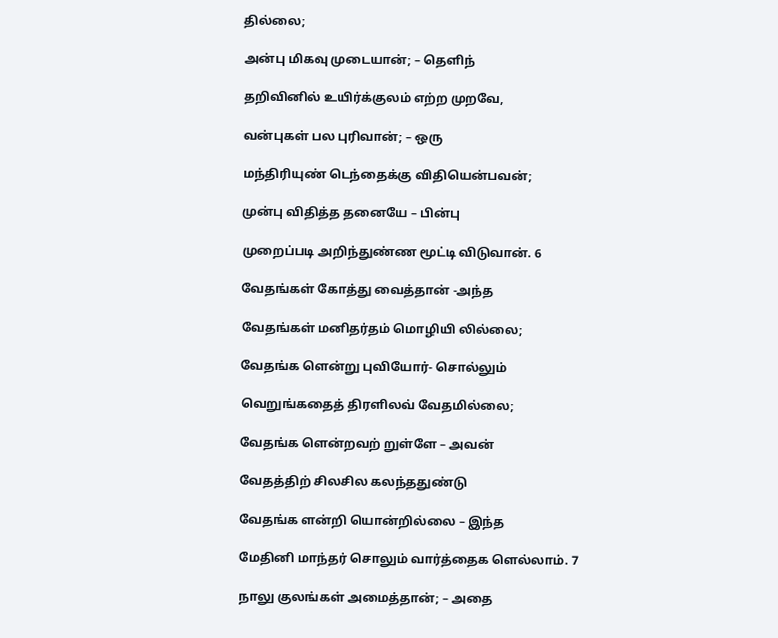தில்லை;

அன்பு மிகவு முடையான்; – தெளிந்

தறிவினில் உயிர்க்குலம் எற்ற முறவே,

வன்புகள் பல புரிவான்; – ஒரு

மந்திரியுண் டெந்தைக்கு விதியென்பவன்;

முன்பு விதித்த தனையே – பின்பு

முறைப்படி அறிந்துண்ண மூட்டி விடுவான். 6

வேதங்கள் கோத்து வைத்தான் -அந்த

வேதங்கள் மனிதர்தம் மொழியி லில்லை;

வேதங்க ளென்று புவியோர்- சொல்லும்

வெறுங்கதைத் திரளிலவ் வேதமில்லை;

வேதங்க ளென்றவற் றுள்ளே – அவன்

வேதத்திற் சிலசில கலந்ததுண்டு

வேதங்க ளன்றி யொன்றில்லை – இந்த

மேதினி மாந்தர் சொலும் வார்த்தைக ளெல்லாம். 7

நாலு குலங்கள் அமைத்தான்; – அதை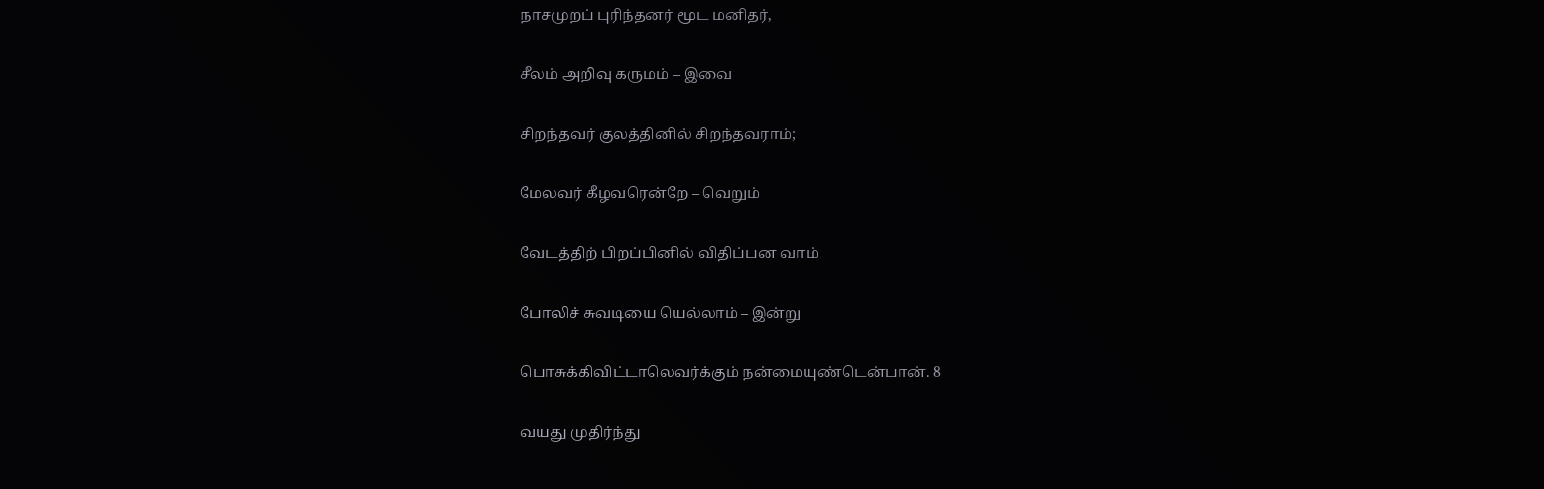நாசமுறப் புரிந்தனர் மூட மனிதர்,

சீலம் அறிவு கருமம் – இவை

சிறந்தவர் குலத்தினில் சிறந்தவராம்;

மேலவர் கீழவரென்றே – வெறும்

வேடத்திற் பிறப்பினில் விதிப்பன வாம்

போலிச் சுவடியை யெல்லாம் – இன்று

பொசுக்கிவிட்டாலெவர்க்கும் நன்மையுண்டென்பான். 8

வயது முதிர்ந்து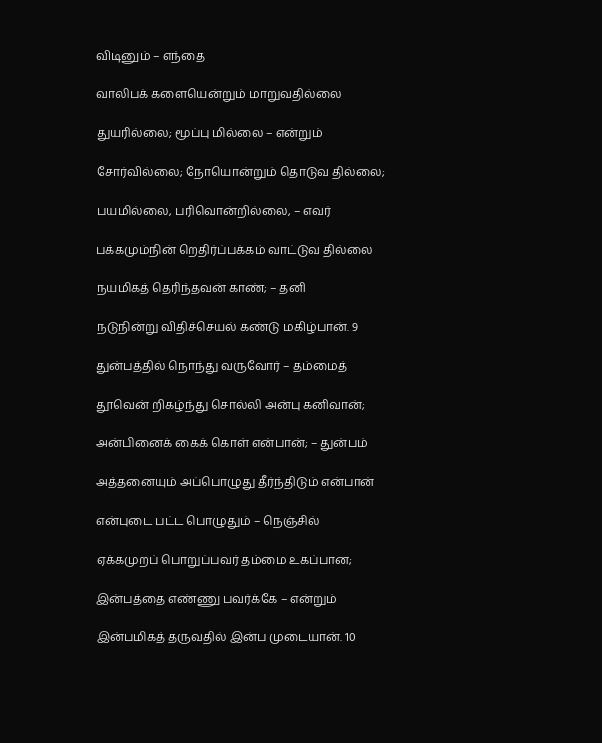விடினும் – எந்தை

வாலிபக் களையென்றும் மாறுவதில்லை

துயரில்லை; மூப்பு மில்லை – என்றும்

சோர்வில்லை; நோயொன்றும் தொடுவ தில்லை;

பயமில்லை, பரிவொன்றில்லை, – எவர்

பக்கமும்நின் றெதிர்ப்பக்கம் வாட்டுவ தில்லை

நயமிகத் தெரிந்தவன் காண்; – தனி

நடுநின்று விதிச்செயல் கண்டு மகிழ்பான். 9

துன்பத்தில் நொந்து வருவோர் – தம்மைத்

தூவென் றிகழ்ந்து சொல்லி அன்பு கனிவான்;

அன்பினைக் கைக் கொள் என்பான்; – துன்பம்

அத்தனையும் அப்பொழுது தீர்ந்திடும் என்பான்

என்புடை பட்ட பொழுதும் – நெஞ்சில்

ஏக்கமுறப் பொறுப்பவர் தம்மை உகப்பான;

இன்பத்தை எண்ணு பவர்க்கே – என்றும்

இன்பமிகத் தருவதில் இன்ப முடையான். 10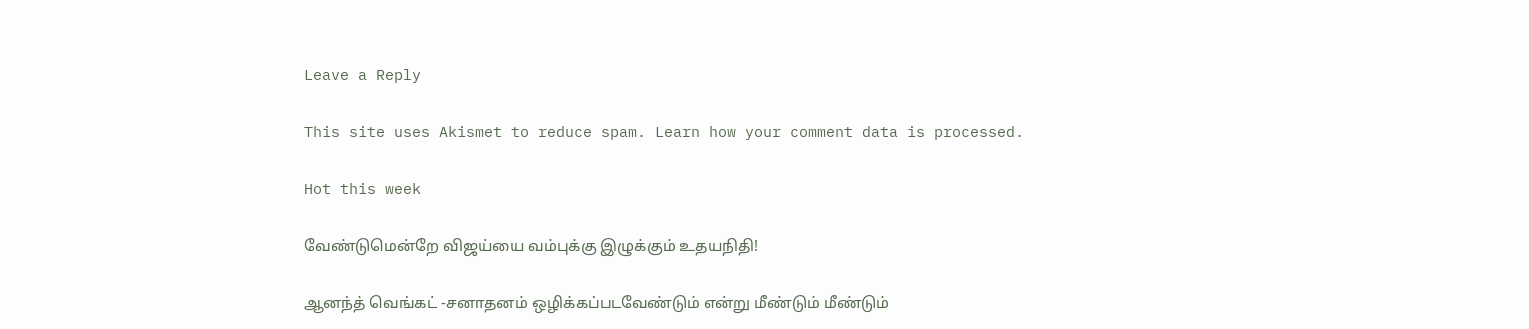Leave a Reply

This site uses Akismet to reduce spam. Learn how your comment data is processed.

Hot this week

வேண்டுமென்றே விஜய்யை வம்புக்கு இழுக்கும் உதயநிதி!

ஆனந்த் வெங்கட் -சனாதனம் ஒழிக்கப்படவேண்டும் என்று மீண்டும் மீண்டும்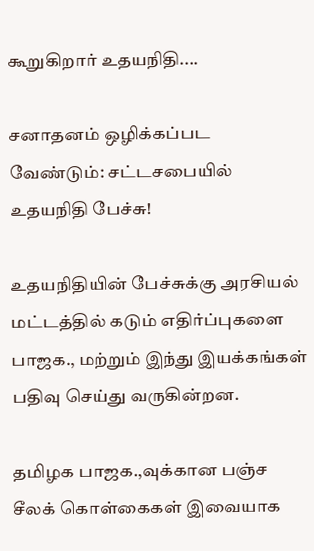கூறுகிறார் உதயநிதி....

சனாதனம் ஒழிக்கப்பட வேண்டும்: சட்டசபையில் உதயநிதி பேச்சு!

உதயநிதியின் பேச்சுக்கு அரசியல் மட்டத்தில் கடும் எதிர்ப்புகளை பாஜக., மற்றும் இந்து இயக்கங்கள் பதிவு செய்து வருகின்றன.

தமிழக பாஜக.,வுக்கான பஞ்ச சீலக் கொள்கைகள் இவையாக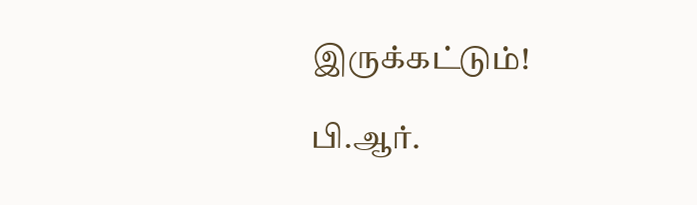இருக்கட்டும்!

பி.ஆர்.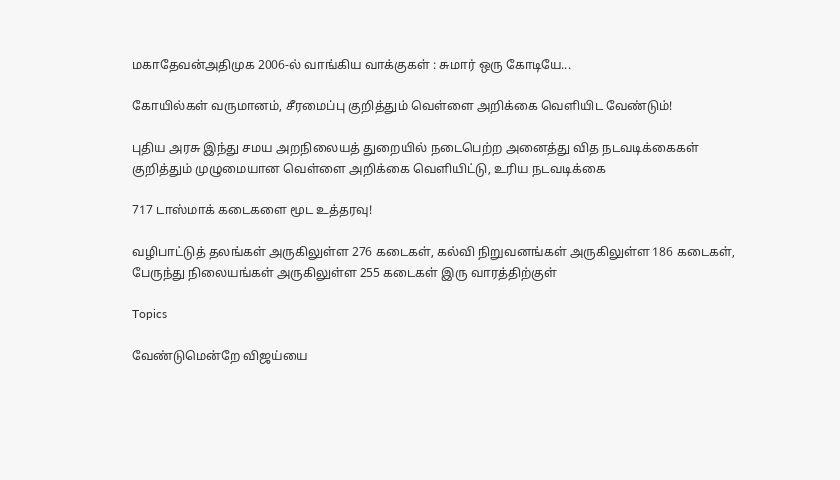மகாதேவன்அதிமுக 2006-ல் வாங்கிய வாக்குகள் : சுமார் ஒரு கோடியே...

கோயில்கள் வருமானம், சீரமைப்பு குறித்தும் வெள்ளை அறிக்கை வெளியிட வேண்டும்!

புதிய அரசு இந்து சமய அறநிலையத் துறையில் நடைபெற்ற அனைத்து வித நடவடிக்கைகள் குறித்தும் முழுமையான வெள்ளை அறிக்கை வெளியிட்டு, உரிய நடவடிக்கை

717 டாஸ்மாக் கடைகளை மூட உத்தரவு!

வழிபாட்டுத் தலங்கள் அருகிலுள்ள 276 கடைகள், கல்வி நிறுவனங்கள் அருகிலுள்ள 186 கடைகள், பேருந்து நிலையங்கள் அருகிலுள்ள 255 கடைகள் இரு வாரத்திற்குள்

Topics

வேண்டுமென்றே விஜய்யை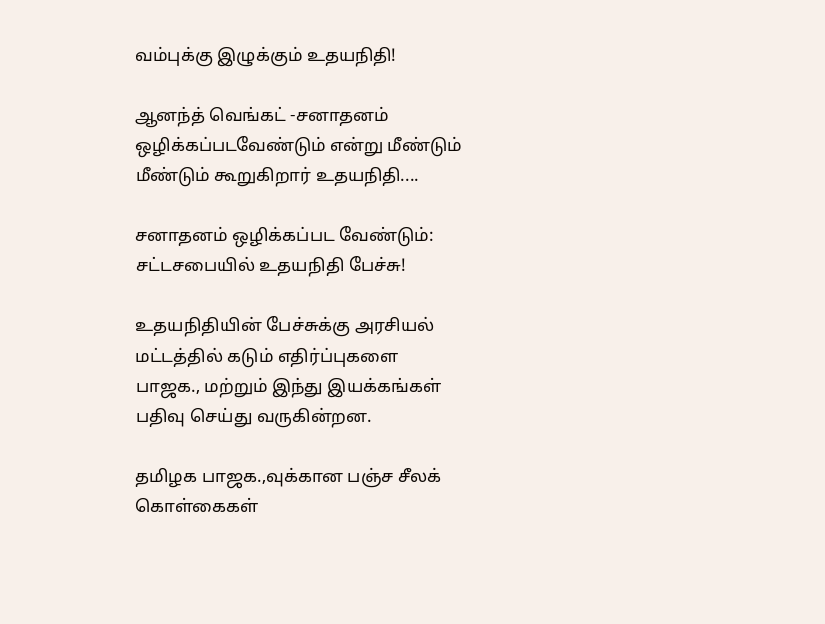வம்புக்கு இழுக்கும் உதயநிதி!

ஆனந்த் வெங்கட் -சனாதனம் ஒழிக்கப்படவேண்டும் என்று மீண்டும் மீண்டும் கூறுகிறார் உதயநிதி....

சனாதனம் ஒழிக்கப்பட வேண்டும்: சட்டசபையில் உதயநிதி பேச்சு!

உதயநிதியின் பேச்சுக்கு அரசியல் மட்டத்தில் கடும் எதிர்ப்புகளை பாஜக., மற்றும் இந்து இயக்கங்கள் பதிவு செய்து வருகின்றன.

தமிழக பாஜக.,வுக்கான பஞ்ச சீலக் கொள்கைகள்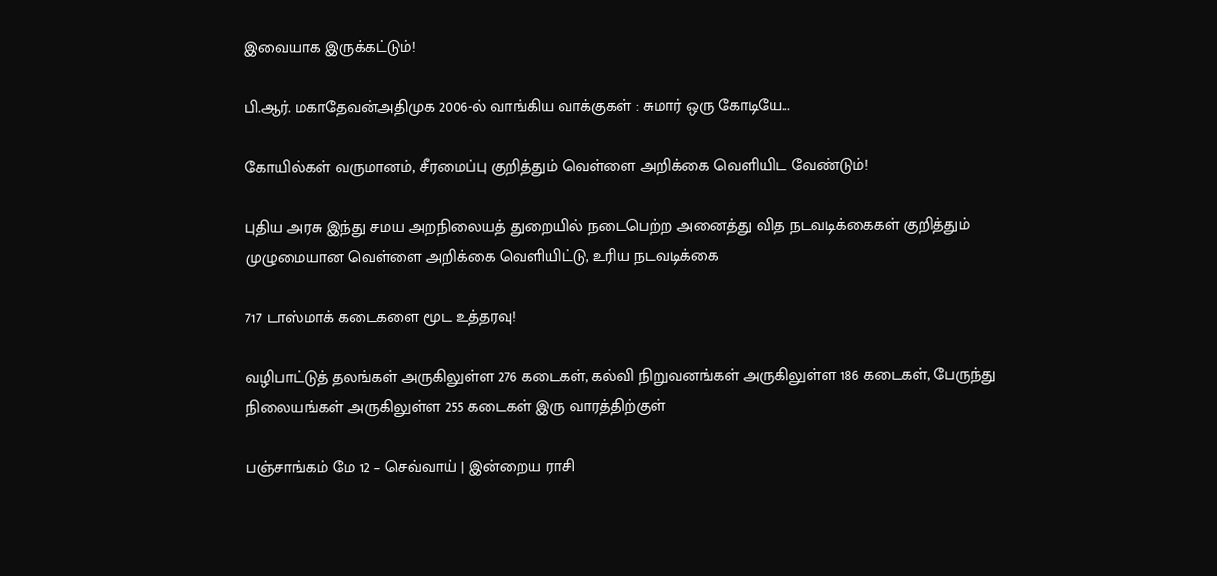இவையாக இருக்கட்டும்!

பி.ஆர். மகாதேவன்அதிமுக 2006-ல் வாங்கிய வாக்குகள் : சுமார் ஒரு கோடியே...

கோயில்கள் வருமானம், சீரமைப்பு குறித்தும் வெள்ளை அறிக்கை வெளியிட வேண்டும்!

புதிய அரசு இந்து சமய அறநிலையத் துறையில் நடைபெற்ற அனைத்து வித நடவடிக்கைகள் குறித்தும் முழுமையான வெள்ளை அறிக்கை வெளியிட்டு, உரிய நடவடிக்கை

717 டாஸ்மாக் கடைகளை மூட உத்தரவு!

வழிபாட்டுத் தலங்கள் அருகிலுள்ள 276 கடைகள், கல்வி நிறுவனங்கள் அருகிலுள்ள 186 கடைகள், பேருந்து நிலையங்கள் அருகிலுள்ள 255 கடைகள் இரு வாரத்திற்குள்

பஞ்சாங்கம் மே 12 – செவ்வாய் | இன்றைய ராசி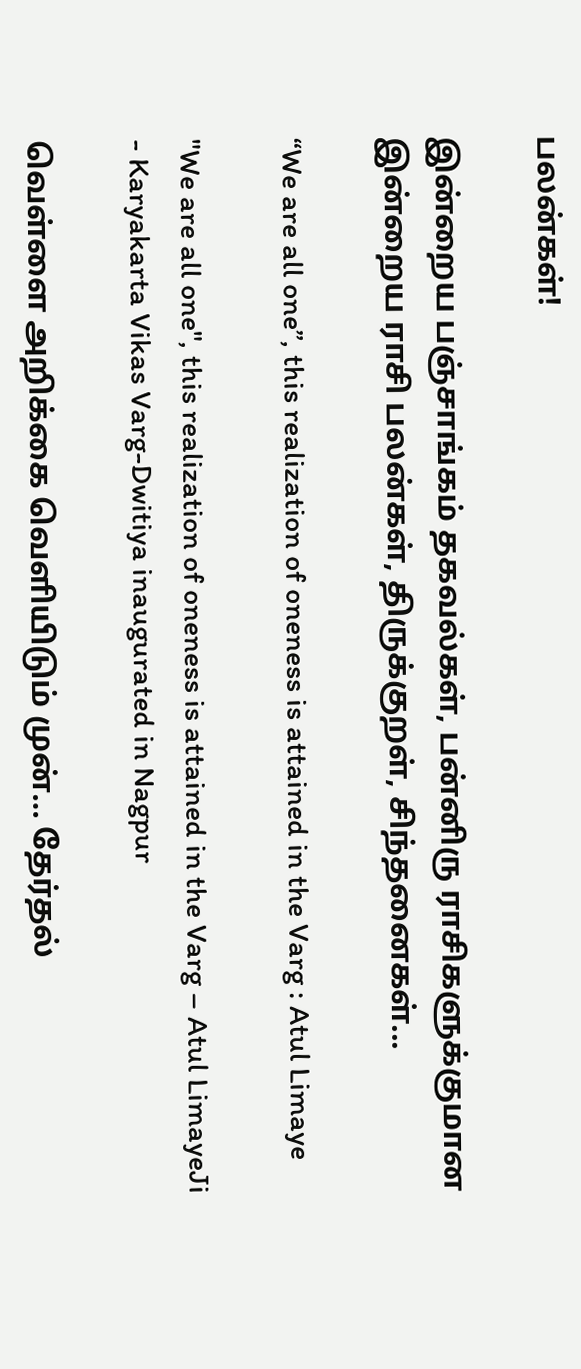பலன்கள்!

இன்றைய பஞ்சாங்கம் தகவல்கள், பன்னிரு ராசிகளுக்குமான இன்றைய ராசி பலன்கள், திருக்குறள், சிந்தனைகள்...

“We are all one”, this realization of oneness is attained in the Varg : Atul Limaye

"We are all one", this realization of oneness is attained in the Varg – Atul LimayeJi - Karyakarta Vikas Varg-Dwitiya inaugurated in Nagpur

வெள்ளை அறிக்கை வெளியிடும் முன்… தேர்தல்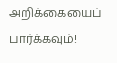அறிக்கையைப் பார்க்கவும்!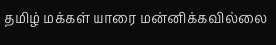தமிழ் மக்கள் யாரை மன்னிக்கவில்லை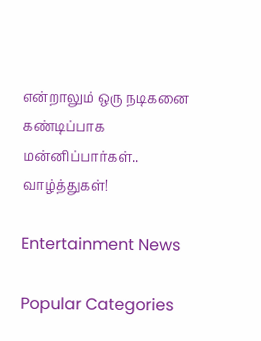என்றாலும் ஒரு நடிகனை கண்டிப்பாக மன்னிப்பார்கள்.. வாழ்த்துகள்!

Entertainment News

Popular Categories